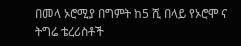በመላ ኦሮሚያ በግምት ከ5 ሺ በላይ የኦሮሞ ና ትግሬ ቴረሪስቶች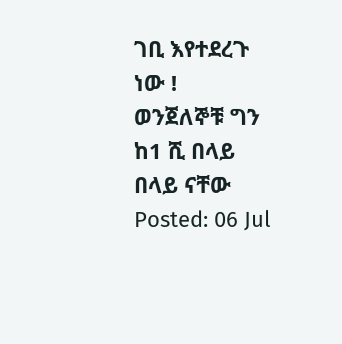ገቢ እየተደረጉ ነው ! ወንጀለኞቹ ግን ከ1 ሺ በላይ በላይ ናቸው
Posted: 06 Jul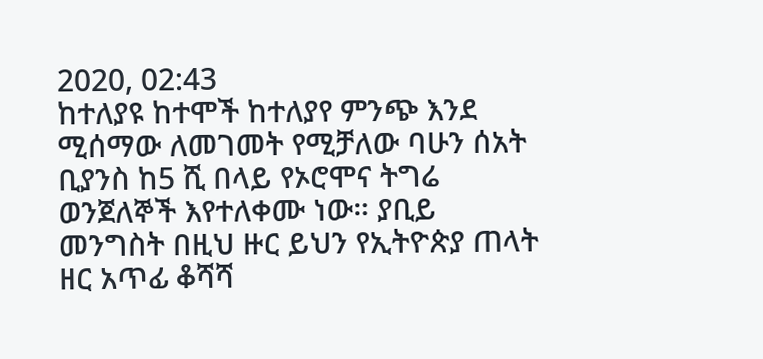2020, 02:43
ከተለያዩ ከተሞች ከተለያየ ምንጭ እንደ ሚሰማው ለመገመት የሚቻለው ባሁን ሰአት ቢያንስ ከ5 ሺ በላይ የኦሮሞና ትግሬ ወንጀለኞች እየተለቀሙ ነው። ያቢይ መንግስት በዚህ ዙር ይህን የኢትዮጵያ ጠላት ዘር አጥፊ ቆሻሻ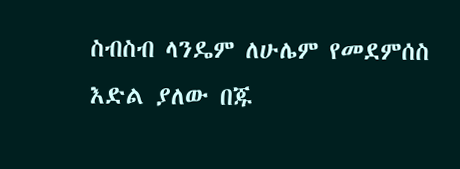ስብስብ ላንዴም ለሁሌም የመደምሰስ እድል ያለው በጁ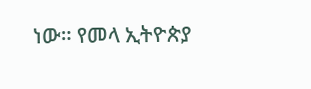ነው። የመላ ኢትዮጵያ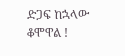ድጋፍ ከኋላው ቆሞዋል !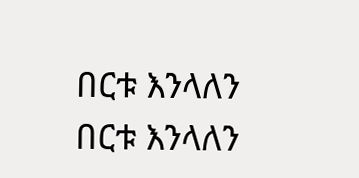በርቱ እንላለን
በርቱ እንላለን